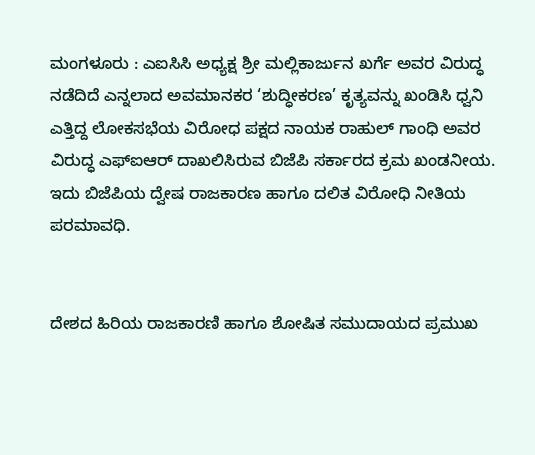ಮಂಗಳೂರು : ಎಐಸಿಸಿ ಅಧ್ಯಕ್ಷ ಶ್ರೀ ಮಲ್ಲಿಕಾರ್ಜುನ ಖರ್ಗೆ ಅವರ ವಿರುದ್ಧ ನಡೆದಿದೆ ಎನ್ನಲಾದ ಅವಮಾನಕರ ‘ಶುದ್ಧೀಕರಣ’ ಕೃತ್ಯವನ್ನು ಖಂಡಿಸಿ ಧ್ವನಿ ಎತ್ತಿದ್ದ ಲೋಕಸಭೆಯ ವಿರೋಧ ಪಕ್ಷದ ನಾಯಕ ರಾಹುಲ್ ಗಾಂಧಿ ಅವರ ವಿರುದ್ಧ ಎಫ್ಐಆರ್ ದಾಖಲಿಸಿರುವ ಬಿಜೆಪಿ ಸರ್ಕಾರದ ಕ್ರಮ ಖಂಡನೀಯ. ಇದು ಬಿಜೆಪಿಯ ದ್ವೇಷ ರಾಜಕಾರಣ ಹಾಗೂ ದಲಿತ ವಿರೋಧಿ ನೀತಿಯ ಪರಮಾವಧಿ.


ದೇಶದ ಹಿರಿಯ ರಾಜಕಾರಣಿ ಹಾಗೂ ಶೋಷಿತ ಸಮುದಾಯದ ಪ್ರಮುಖ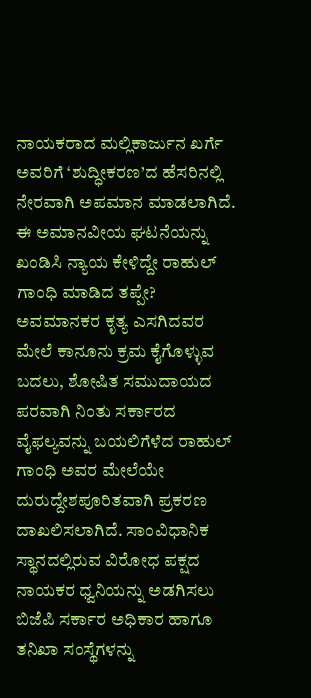ನಾಯಕರಾದ ಮಲ್ಲಿಕಾರ್ಜುನ ಖರ್ಗೆ ಅವರಿಗೆ ‘ಶುದ್ಧೀಕರಣ’ದ ಹೆಸರಿನಲ್ಲಿ ನೇರವಾಗಿ ಅಪಮಾನ ಮಾಡಲಾಗಿದೆ. ಈ ಅಮಾನವೀಯ ಘಟನೆಯನ್ನು ಖಂಡಿಸಿ ನ್ಯಾಯ ಕೇಳಿದ್ದೇ ರಾಹುಲ್ ಗಾಂಧಿ ಮಾಡಿದ ತಪ್ಪೇ? ಅವಮಾನಕರ ಕೃತ್ಯ ಎಸಗಿದವರ ಮೇಲೆ ಕಾನೂನು ಕ್ರಮ ಕೈಗೊಳ್ಳುವ ಬದಲು, ಶೋಷಿತ ಸಮುದಾಯದ ಪರವಾಗಿ ನಿಂತು ಸರ್ಕಾರದ ವೈಫಲ್ಯವನ್ನು ಬಯಲಿಗೆಳೆದ ರಾಹುಲ್ ಗಾಂಧಿ ಅವರ ಮೇಲೆಯೇ ದುರುದ್ದೇಶಪೂರಿತವಾಗಿ ಪ್ರಕರಣ ದಾಖಲಿಸಲಾಗಿದೆ. ಸಾಂವಿಧಾನಿಕ ಸ್ಥಾನದಲ್ಲಿರುವ ವಿರೋಧ ಪಕ್ಷದ ನಾಯಕರ ಧ್ವನಿಯನ್ನು ಅಡಗಿಸಲು ಬಿಜೆಪಿ ಸರ್ಕಾರ ಅಧಿಕಾರ ಹಾಗೂ ತನಿಖಾ ಸಂಸ್ಥೆಗಳನ್ನು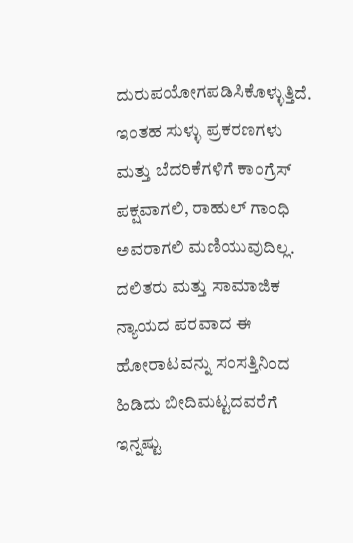ದುರುಪಯೋಗಪಡಿಸಿಕೊಳ್ಳುತ್ತಿದೆ.
ಇಂತಹ ಸುಳ್ಳು ಪ್ರಕರಣಗಳು ಮತ್ತು ಬೆದರಿಕೆಗಳಿಗೆ ಕಾಂಗ್ರೆಸ್ ಪಕ್ಷವಾಗಲಿ, ರಾಹುಲ್ ಗಾಂಧಿ ಅವರಾಗಲಿ ಮಣಿಯುವುದಿಲ್ಲ. ದಲಿತರು ಮತ್ತು ಸಾಮಾಜಿಕ ನ್ಯಾಯದ ಪರವಾದ ಈ ಹೋರಾಟವನ್ನು ಸಂಸತ್ತಿನಿಂದ ಹಿಡಿದು ಬೀದಿಮಟ್ಟದವರೆಗೆ ಇನ್ನಷ್ಟು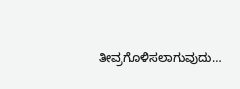ತೀವ್ರಗೊಳಿಸಲಾಗುವುದು…